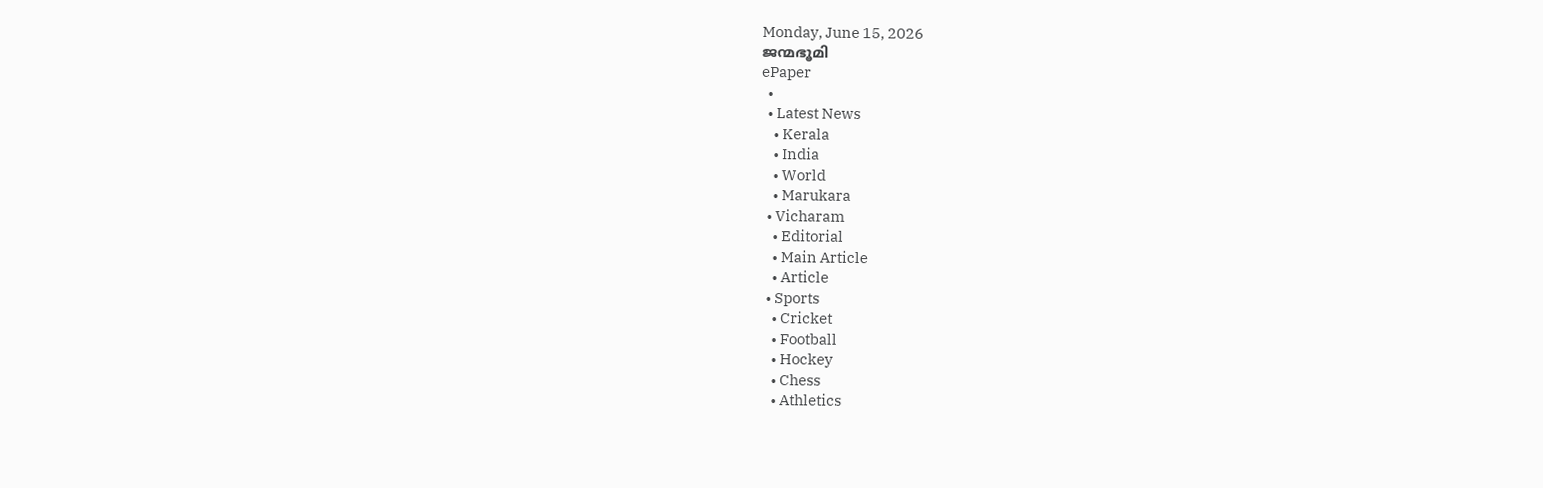Monday, June 15, 2026
ജന്മഭൂമി
ePaper
  •
  • Latest News
    • Kerala
    • India
    • World
    • Marukara
  • Vicharam
    • Editorial
    • Main Article
    • Article
  • Sports
    • Cricket
    • Football
    • Hockey
    • Chess
    • Athletics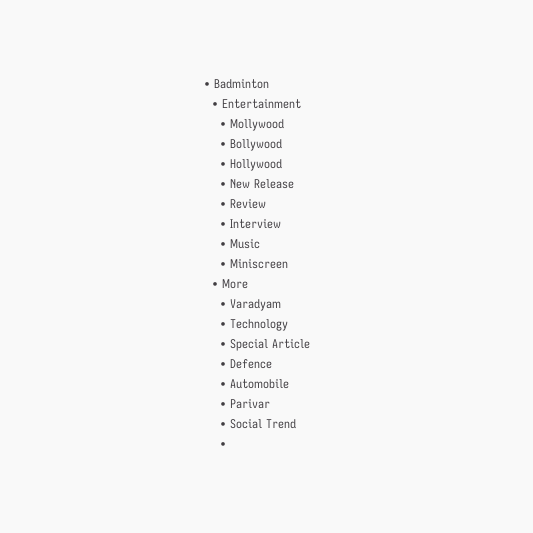• Badminton
  • Entertainment
    • Mollywood
    • Bollywood
    • Hollywood
    • New Release
    • Review
    • Interview
    • Music
    • Miniscreen
  • More
    • Varadyam
    • Technology
    • Special Article
    • Defence
    • Automobile
    • Parivar
    • Social Trend
    •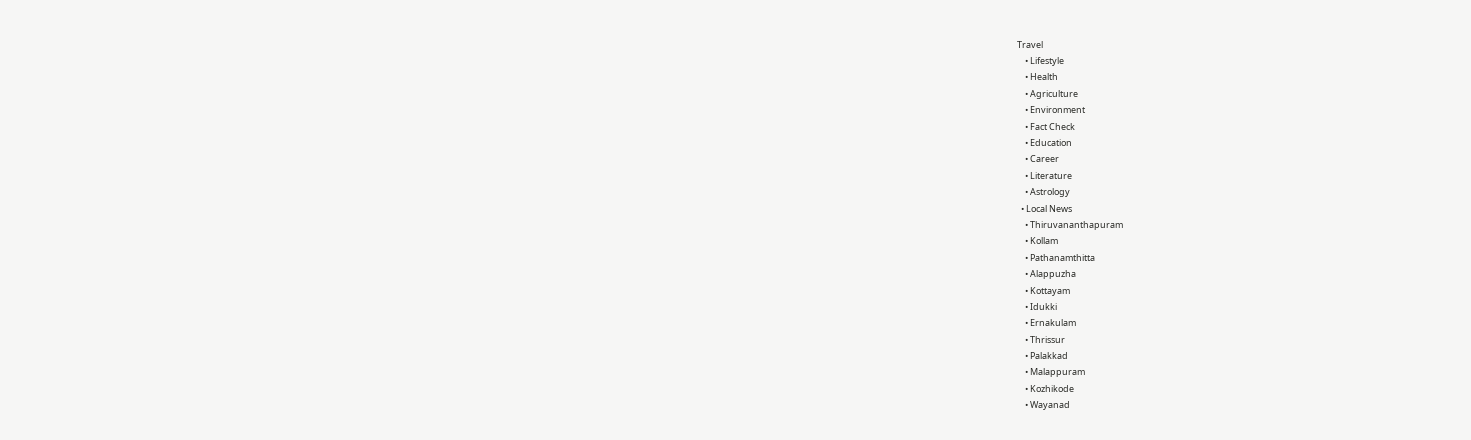Travel
    • Lifestyle
    • Health
    • Agriculture
    • Environment
    • Fact Check
    • Education
    • Career
    • Literature
    • Astrology
  • Local News
    • Thiruvananthapuram
    • Kollam
    • Pathanamthitta
    • Alappuzha
    • Kottayam
    • Idukki
    • Ernakulam
    • Thrissur
    • Palakkad
    • Malappuram
    • Kozhikode
    • Wayanad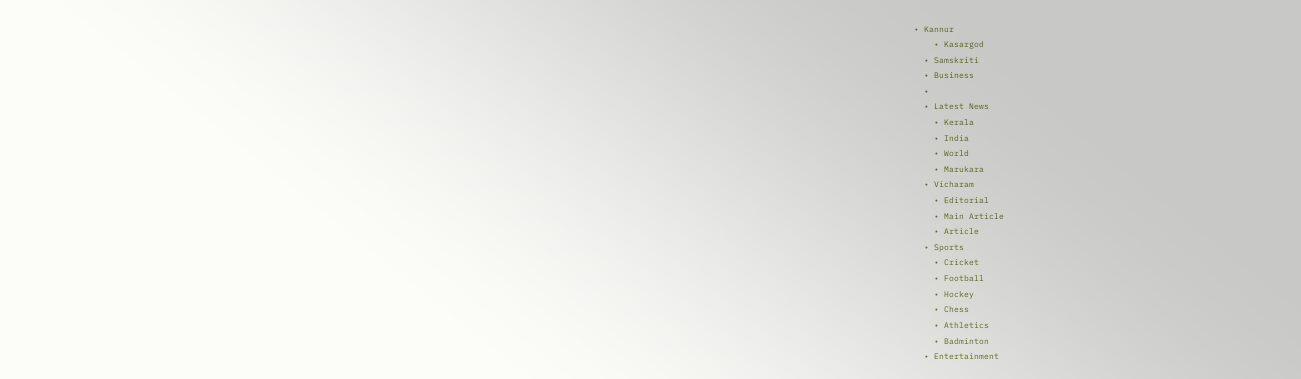• Kannur
    • Kasargod
  • Samskriti
  • Business
  •
  • Latest News
    • Kerala
    • India
    • World
    • Marukara
  • Vicharam
    • Editorial
    • Main Article
    • Article
  • Sports
    • Cricket
    • Football
    • Hockey
    • Chess
    • Athletics
    • Badminton
  • Entertainment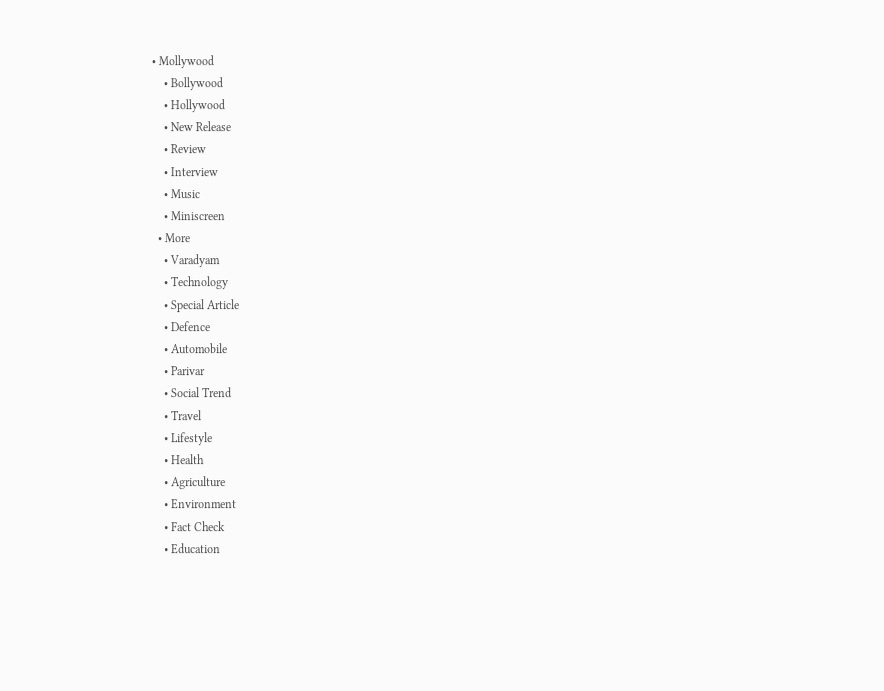• Mollywood
    • Bollywood
    • Hollywood
    • New Release
    • Review
    • Interview
    • Music
    • Miniscreen
  • More
    • Varadyam
    • Technology
    • Special Article
    • Defence
    • Automobile
    • Parivar
    • Social Trend
    • Travel
    • Lifestyle
    • Health
    • Agriculture
    • Environment
    • Fact Check
    • Education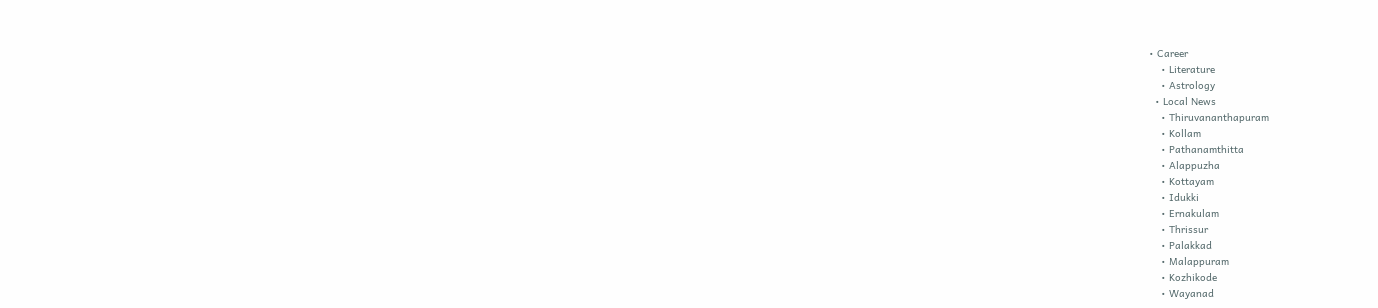• Career
    • Literature
    • Astrology
  • Local News
    • Thiruvananthapuram
    • Kollam
    • Pathanamthitta
    • Alappuzha
    • Kottayam
    • Idukki
    • Ernakulam
    • Thrissur
    • Palakkad
    • Malappuram
    • Kozhikode
    • Wayanad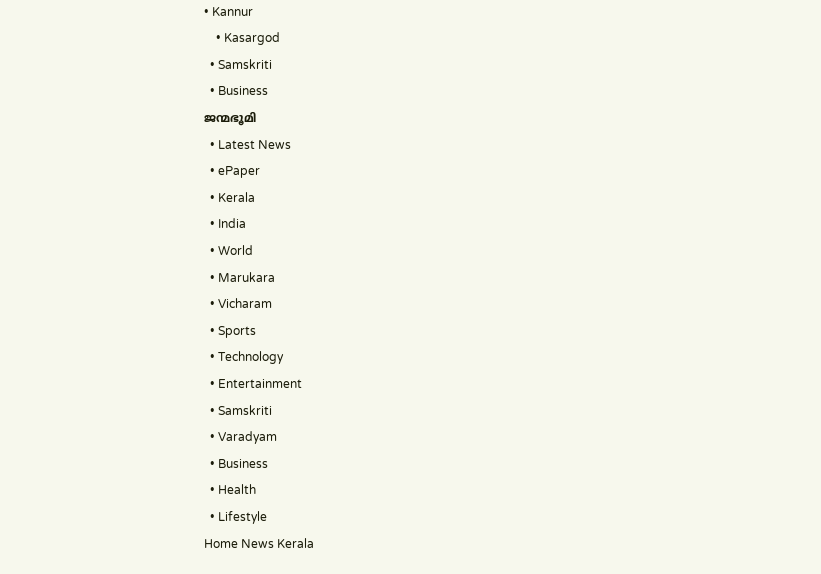• Kannur
    • Kasargod
  • Samskriti
  • Business
ജന്മഭൂമി
  • Latest News
  • ePaper
  • Kerala
  • India
  • World
  • Marukara
  • Vicharam
  • Sports
  • Technology
  • Entertainment
  • Samskriti
  • Varadyam
  • Business
  • Health
  • Lifestyle
Home News Kerala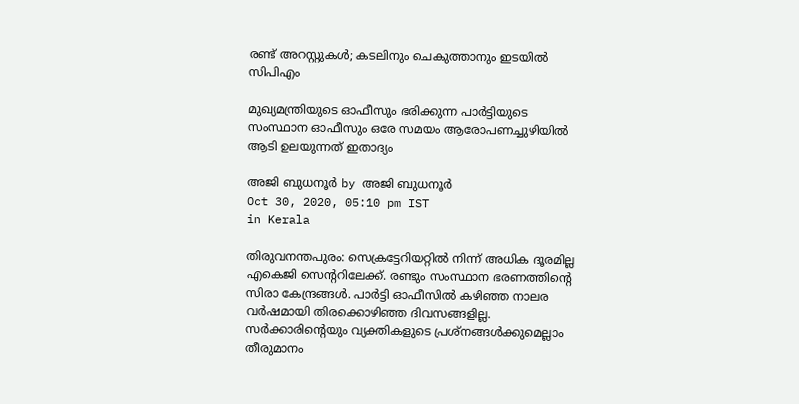രണ്ട് അറസ്റ്റുകള്‍; കടലിനും ചെകുത്താനും ഇടയില്‍ സിപിഎം

മുഖ്യമന്ത്രിയുടെ ഓഫീസും ഭരിക്കുന്ന പാര്‍ട്ടിയുടെ സംസ്ഥാന ഓഫീസും ഒരേ സമയം ആരോപണച്ചുഴിയില്‍ ആടി ഉലയുന്നത് ഇതാദ്യം

അജി ബുധനൂര്‍ by അജി ബുധനൂര്‍
Oct 30, 2020, 05:10 pm IST
in Kerala

തിരുവനന്തപുരം: സെക്രട്ടേറിയറ്റില്‍ നിന്ന് അധിക ദൂരമില്ല എകെജി സെന്ററിലേക്ക്. രണ്ടും സംസ്ഥാന ഭരണത്തിന്റെ സിരാ കേന്ദ്രങ്ങള്‍. പാര്‍ട്ടി ഓഫീസില്‍ കഴിഞ്ഞ നാലര വര്‍ഷമായി തിരക്കൊഴിഞ്ഞ ദിവസങ്ങളില്ല. സര്‍ക്കാരിന്റെയും വ്യക്തികളുടെ പ്രശ്‌നങ്ങള്‍ക്കുമെല്ലാം തീരുമാനം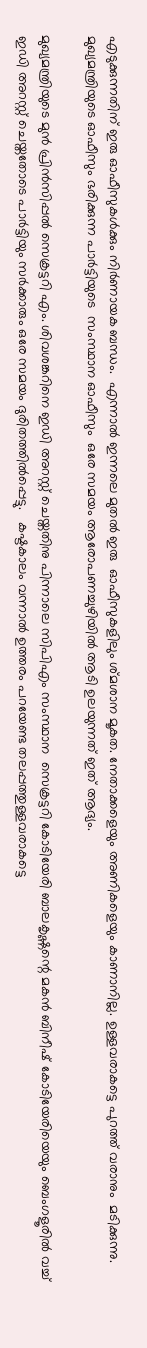എടുക്കുന്നതിന് ഇരു ഓഫീസുകള്‍ക്കും നിര്‍ണായക ബന്ധം.  എന്നാല്‍ ഇന്നലെ മുതല്‍ ഇരു  ഓഫീസുകളിലും ശ്മശാന മൂകത. നേതാക്കളെയും അണികളെയും കാണാനില്ല. ഉള്ളവരാകട്ടെ പുറത്ത് വരാനും  മടിക്കുന്നു.   മുഖ്യമന്ത്രിയുടെ ഓഫീസും ഭരിക്കുന്ന പാര്‍ട്ടിയുടെ  സംസ്ഥാന ഓഫീസും  ഒരേ സമയം ആരോപണച്ചുഴിയില്‍ ആടി ഉലയുന്നത് ഇത് ആദ്യം.

മുഖ്യമന്ത്രിയുടെ മുന്‍ പ്രിന്‍സിപ്പല്‍ സെക്രട്ടറി എം. ശിവശങ്കറിനെ ഇഡി അറസ്റ്റ് ചെയ്തതിനു പിന്നാലെ സിപിഎം സംസ്ഥാന  സെക്രട്ടറി കോടിയേരി ബാലകൃഷ്ണന്റെ മകന്‍ ബിനീഷ് കോടിയേരിയെയും ബെംഗളൂരില്‍ വച്ച് ഇഡി അറസ്റ്റ് ചെയ്തതോടെ പാര്‍ട്ടിയും സര്‍ക്കാരും ഒരേ സമയം ദുരിതത്തില്‍പ്പെട്ടു.   കഷ്ടകാലം വന്നാല്‍ ഉത്തരം പറയേണ്ട തലപ്പത്തുള്ളവരാകട്ടെ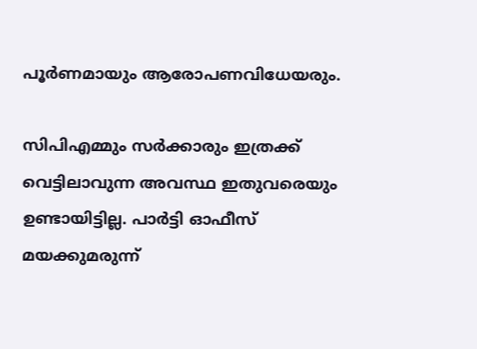പൂര്‍ണമായും ആരോപണവിധേയരും.

സിപിഎമ്മും സര്‍ക്കാരും ഇത്രക്ക് വെട്ടിലാവുന്ന അവസ്ഥ ഇതുവരെയും ഉണ്ടായിട്ടില്ല. പാര്‍ട്ടി ഓഫീസ്  മയക്കുമരുന്ന്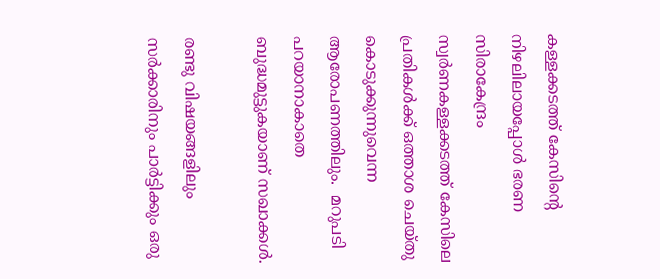കള്ളക്കടത്ത് കേസിന്റെ നിഴലിലായപ്പോള്‍ ഭരണ സിരാകേന്ദ്രം സ്വര്‍ണകള്ളക്കടത്ത് കേസിലെ പ്രതികള്‍ക്ക് ഒത്താശ ചെയ്തു കൊടുക്കുന്നുവെന്ന ആരോപണത്തിലും.  മറുപടി പറയാനാകാതെ ബുദ്ധമുട്ടുകയാണ് സഖാക്കള്‍.

രണ്ടു വിഷയങ്ങളിലും സര്‍ക്കാരിനും പാര്‍ട്ടിക്കും ഒരു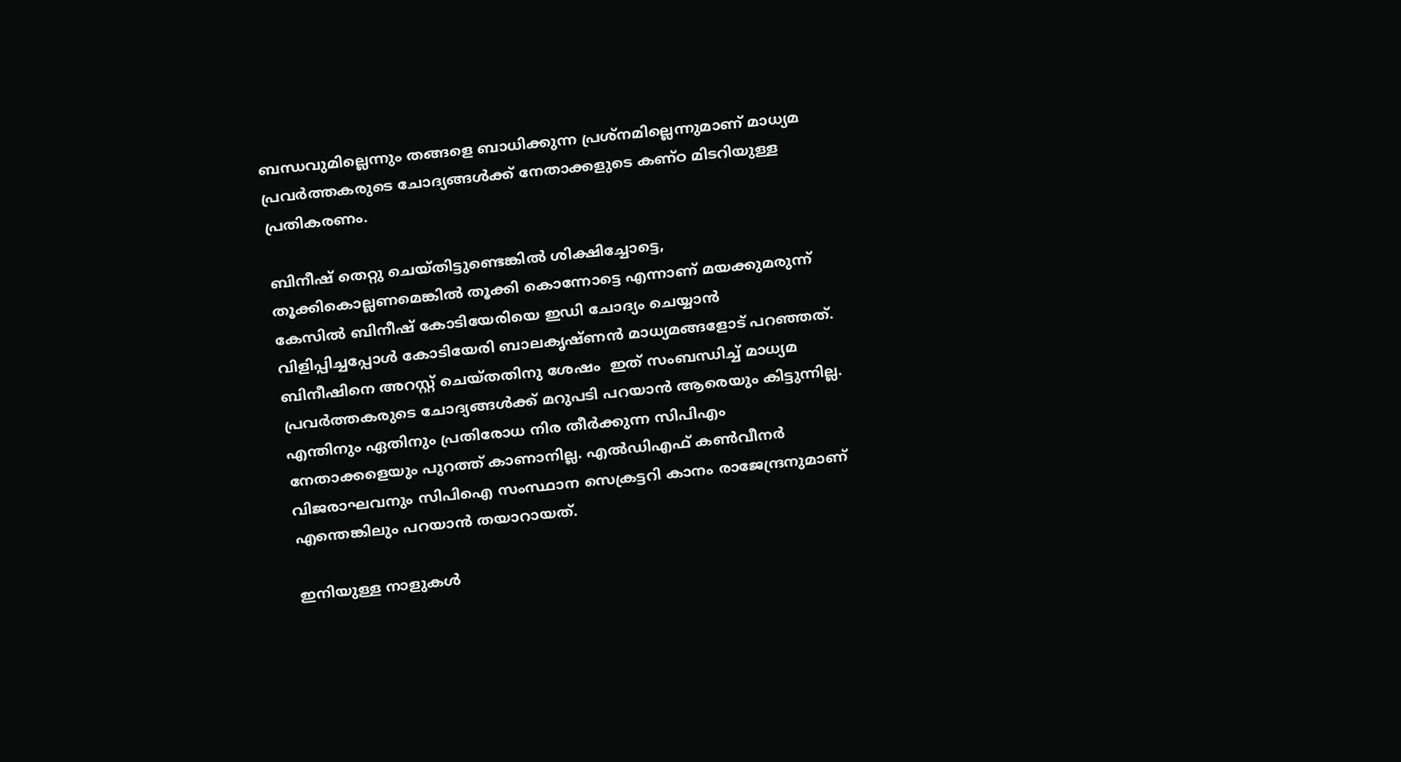ബന്ധവുമില്ലെന്നും തങ്ങളെ ബാധിക്കുന്ന പ്രശ്‌നമില്ലെന്നുമാണ് മാധ്യമ പ്രവര്‍ത്തകരുടെ ചോദ്യങ്ങള്‍ക്ക് നേതാക്കളുടെ കണ്ഠ മിടറിയുള്ള പ്രതികരണം.

ബിനീഷ് തെറ്റു ചെയ്തിട്ടുണ്ടെങ്കില്‍ ശിക്ഷിച്ചോട്ടെ, തൂക്കികൊല്ലണമെങ്കില്‍ തൂക്കി കൊന്നോട്ടെ എന്നാണ് മയക്കുമരുന്ന് കേസില്‍ ബിനീഷ് കോടിയേരിയെ ഇഡി ചോദ്യം ചെയ്യാന്‍ വിളിപ്പിച്ചപ്പോള്‍ കോടിയേരി ബാലകൃഷ്ണന്‍ മാധ്യമങ്ങളോട് പറഞ്ഞത്. ബിനീഷിനെ അറസ്റ്റ് ചെയ്തതിനു ശേഷം  ഇത് സംബന്ധിച്ച് മാധ്യമ പ്രവര്‍ത്തകരുടെ ചോദ്യങ്ങള്‍ക്ക് മറുപടി പറയാന്‍ ആരെയും കിട്ടുന്നില്ല. എന്തിനും ഏതിനും പ്രതിരോധ നിര തീര്‍ക്കുന്ന സിപിഎം നേതാക്കളെയും പുറത്ത് കാണാനില്ല. എല്‍ഡിഎഫ് കണ്‍വീനര്‍ വിജരാഘവനും സിപിഐ സംസ്ഥാന സെക്രട്ടറി കാനം രാജേന്ദ്രനുമാണ് എന്തെങ്കിലും പറയാന്‍ തയാറായത്.

ഇനിയുള്ള നാളുകള്‍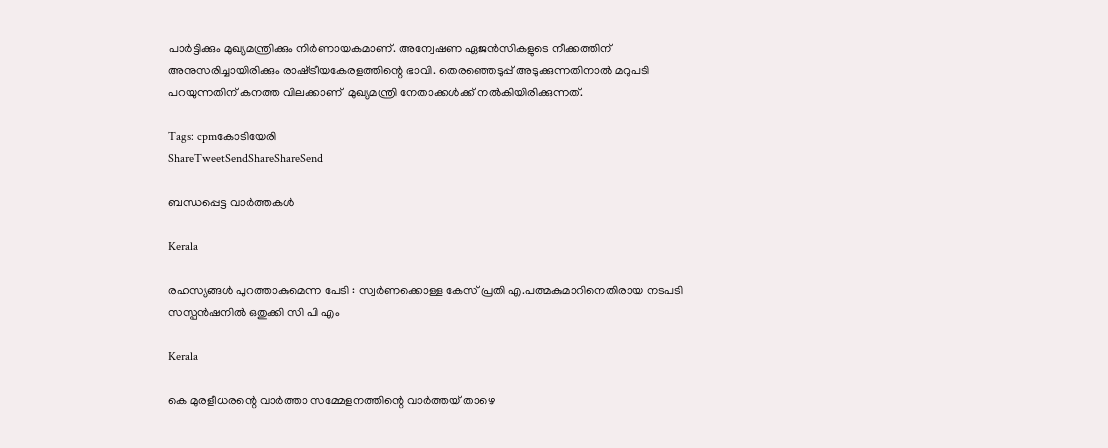പാര്‍ട്ടിക്കും മുഖ്യമന്ത്രിക്കും നിര്‍ണായകമാണ്. അന്വേഷണ ഏജന്‍സികളുടെ നീക്കത്തിന് അനുസരിച്ചായിരിക്കും രാഷ്‌ട്രീയകേരളത്തിന്റെ ഭാവി. തെരഞ്ഞെടുപ്പ് അടുക്കുന്നതിനാല്‍ മറുപടി പറയുന്നതിന് കനത്ത വിലക്കാണ്  മുഖ്യമന്ത്രി നേതാക്കള്‍ക്ക് നല്‍കിയിരിക്കുന്നത്.

Tags: cpmകോടിയേരി
ShareTweetSendShareShareSend

ബന്ധപ്പെട്ട വാര്‍ത്തകള്‍

Kerala

രഹസ്യങ്ങള്‍ പുറത്താകുമെന്ന പേടി : സ്വര്‍ണക്കൊള്ള കേസ് പ്രതി എ.പത്മകുമാറിനെതിരായ നടപടി സസ്പന്‍ഷനില്‍ ഒതുക്കി സി പി എം

Kerala

കെ മുരളീധരന്റെ വാര്‍ത്താ സമ്മേളനത്തിന്റെ വാര്‍ത്തയ് താഴെ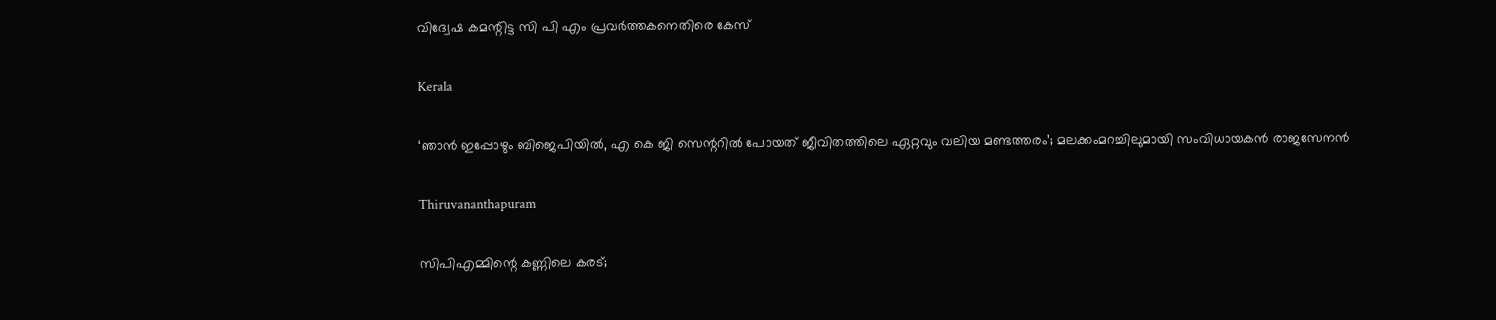വിദ്വേഷ കമന്റിട്ട സി പി എം പ്രവര്‍ത്തകനെതിരെ കേസ്

Kerala

‘ഞാൻ ഇപ്പോഴും ബിജെപിയിൽ, എ കെ ജി സെന്ററിൽ പോയത് ജീവിതത്തിലെ ഏറ്റവും വലിയ മണ്ടത്തരം’; മലക്കംമറച്ചിലുമായി സംവിധായകൻ രാജസേനൻ

Thiruvananthapuram

സിപിഎമ്മിന്റെ കണ്ണിലെ കരട്;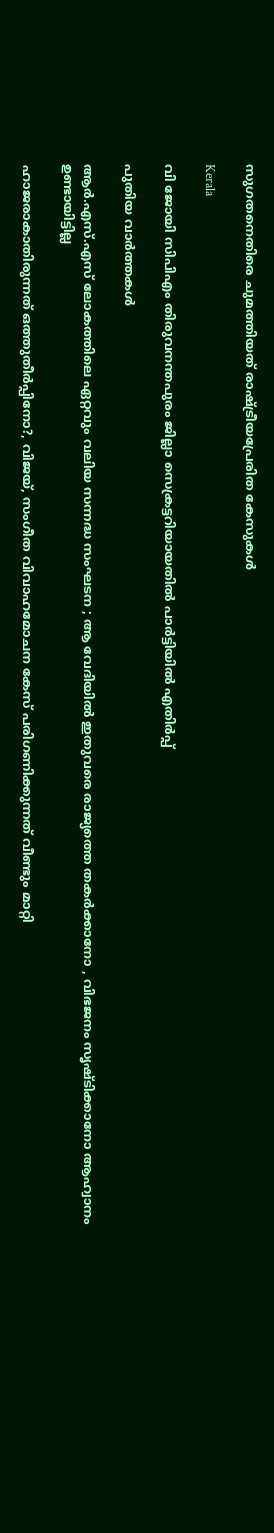സുഗതനെതിരെ ചുമത്തിയത് രാഷ്‌ട്രീയപ്രേരിത കേസുകള്‍

Kerala

വി ജോയി സിപിഎം തിരുവനന്തപുരം ജില്ലാ സെക്രട്ടറിയായതില്‍ പാര്‍ട്ടിയില്‍ എതിര്‍പ്പ്

പുതിയ വാര്‍ത്തകള്‍

ആർ.എസ്.എസ് ലോകത്തിലെ ഏറ്റവും വലിയ സന്നദ്ധ സംഘടന ; ആ വേദിയിൽ ഇതുവരെ രാജ്യത്തെ തകർക്കാനോ , വിഭജനം സൃഷ്ടിക്കാനോ ആഹ്വാനം ഉണ്ടായിട്ടില്ല

ഹാജരാകാതിരുന്നത് ഒത്തുതീര്‍പ്പിനോ?, വിജയ്, സംഗീത വിവാഹമോചന കേസ് പരിഗണിക്കുന്നത് വീണ്ടും മാറ്റി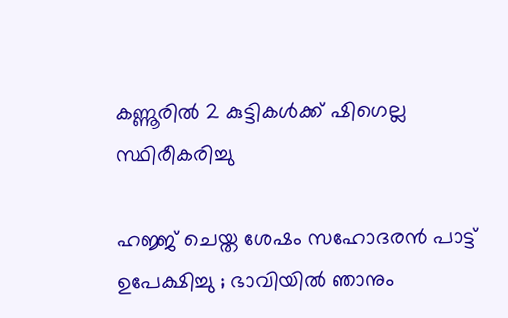കണ്ണൂരില്‍ 2 കുട്ടികള്‍ക്ക് ഷിഗെല്ല സ്ഥിരീകരിച്ചു

ഹജ്ജ് ചെയ്ത ശേഷം സഹോദരൻ പാട്ട് ഉപേക്ഷിച്ചു ; ഭാവിയിൽ ഞാനും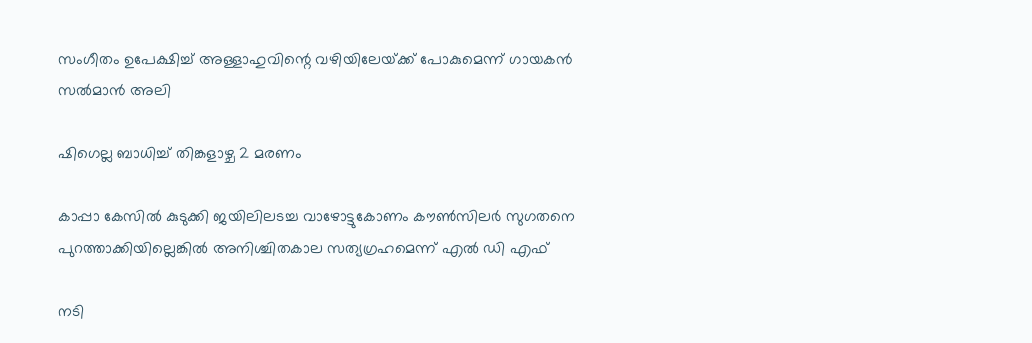സംഗീതം ഉപേക്ഷിച്ച് അള്ളാഹുവിന്റെ വഴിയിലേയ്‌ക്ക് പോകുമെന്ന് ഗായകൻ സൽമാൻ അലി

ഷിഗെല്ല ബാധിച്ച് തിങ്കളാഴ്ച 2 മരണം

കാപ്പാ കേസില്‍ കുടുക്കി ജയിലിലടച്ച വാഴോട്ടുകോണം കൗണ്‍സിലര്‍ സുഗതനെ പുറത്താക്കിയില്ലെങ്കില്‍ അനിശ്ചിതകാല സത്യഗ്രഹമെന്ന് എല്‍ ഡി എഫ്

നടി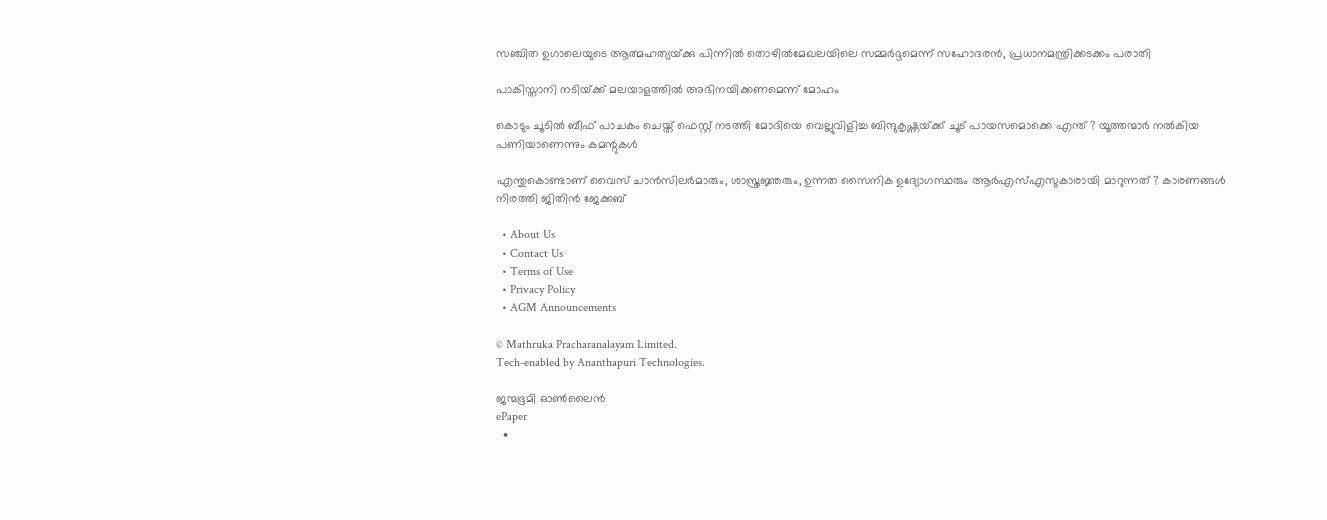സഞ്ചിത ഉഗാലെയുടെ ആത്മഹത്യയ്‌ക്കു പിന്നില്‍ തൊഴില്‍മേഖലയിലെ സമ്മര്‍ദ്ദമെന്ന് സഹോദരന്‍, പ്രധാനമന്ത്രിക്കടക്കം പരാതി

പാകിസ്താനി നടിയ്‌ക്ക് മലയാളത്തില്‍ അഭിനയിക്കണമെന്ന് മോഹം

കൊടും ചൂടിൽ ബീഫ് പാചകം ചെയ്ത് ഫെസ്റ്റ് നടത്തി മോദിയെ വെല്ലുവിളിച്ച ബിന്ദുകൃഷ്ണയ്‌ക്ക് ചൂട് പായസമൊക്കെ എന്ത് ? യൂത്തന്മാർ നൽകിയ പണിയാണെന്നും കമന്റുകൾ

എന്തുകൊണ്ടാണ് വൈസ് ചാൻസിലർമാരും, ശാസ്ത്രജ്ഞരും, ഉന്നത സൈനിക ഉദ്യോഗസ്ഥരും ആർഎസ്എസുകാരായി മാറുന്നത് ? കാരണങ്ങൾ നിരത്തി ജിതിൻ ജേക്കബ്

  • About Us
  • Contact Us
  • Terms of Use
  • Privacy Policy
  • AGM Announcements

© Mathruka Pracharanalayam Limited.
Tech-enabled by Ananthapuri Technologies.

ജന്മഭൂമി ഓണ്‍ലൈന്‍
ePaper
  •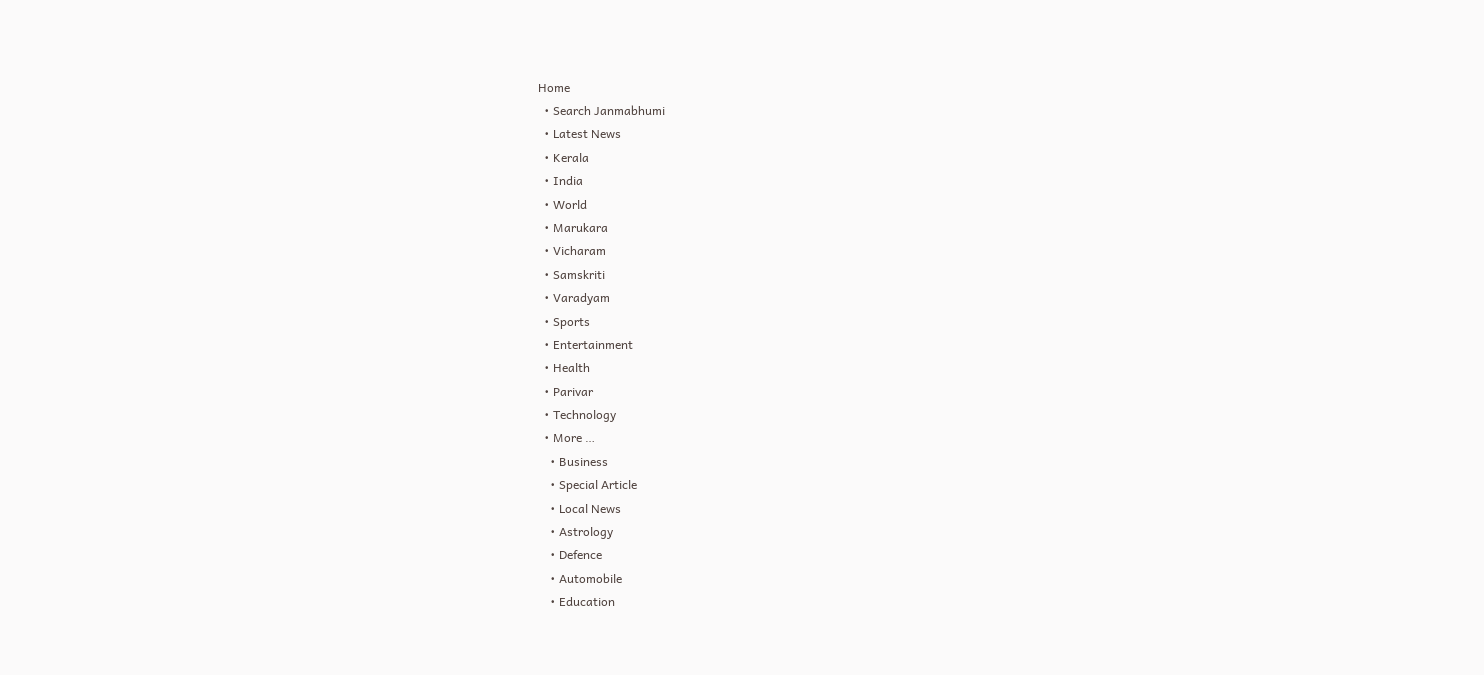Home
  • Search Janmabhumi
  • Latest News
  • Kerala
  • India
  • World
  • Marukara
  • Vicharam
  • Samskriti
  • Varadyam
  • Sports
  • Entertainment
  • Health
  • Parivar
  • Technology
  • More …
    • Business
    • Special Article
    • Local News
    • Astrology
    • Defence
    • Automobile
    • Education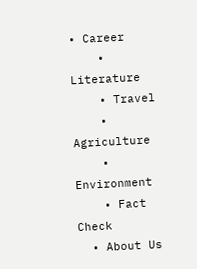• Career
    • Literature
    • Travel
    • Agriculture
    • Environment
    • Fact Check
  • About Us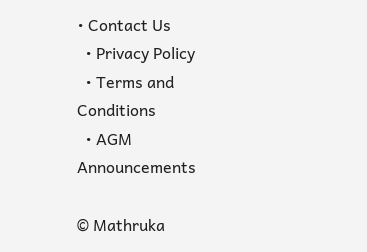• Contact Us
  • Privacy Policy
  • Terms and Conditions
  • AGM Announcements

© Mathruka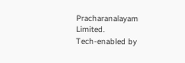Pracharanalayam Limited.
Tech-enabled by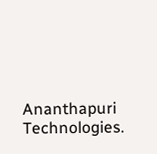Ananthapuri Technologies.